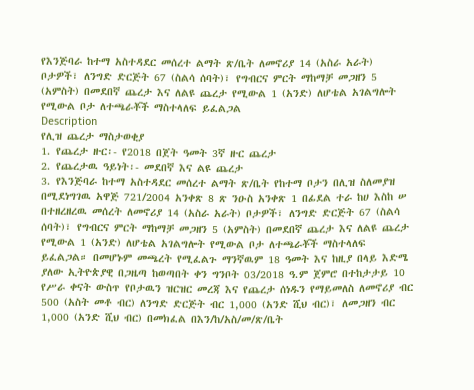የእንጅባራ ከተማ አስተዳደር መሰረተ ልማት ጽ/ቤት ለመኖሪያ 14 (አስራ አራት) ቦታዎች፣ ለንግድ ድርጅት 67 (ስልሳ ሰባት)፣ የግብርና ምርት ማከማቻ መጋዘን 5 (አምስት) በመደበኛ ጨረታ እና ለልዩ ጨረታ የሚውል 1 (አንድ) ለሆቴል አገልግሎት የሚውል ቦታ ለተጫራቾች ማስተላለፍ ይፈልጋል
Description
የሊዝ ጨረታ ማስታወቂያ
1. የጨረታ ዙር፡- የ2018 በጀት ዓመት 3ኛ ዙር ጨረታ
2. የጨረታዉ ዓይነት፡- መደበኛ እና ልዩ ጨረታ
3. የእንጅባራ ከተማ አስተዳደር መሰረተ ልማት ጽ/ቤት የከተማ ቦታን በሊዝ ስለመያዝ በሚደነግገዉ አዋጅ 721/2004 አንቀጽ 8 ጽ ንዑስ አንቀጽ 1 በፊደል ተራ ከሀ እስከ ሠ በተዘረዘረዉ መሰረት ለመኖሪያ 14 (አስራ አራት) ቦታዎች፣ ለንግድ ድርጅት 67 (ስልሳ ሰባት)፣ የግብርና ምርት ማከማቻ መጋዘን 5 (አምስት) በመደበኛ ጨረታ እና ለልዩ ጨረታ የሚውል 1 (አንድ) ለሆቴል አገልግሎት የሚውል ቦታ ለተጫራቾች ማስተላለፍ ይፈልጋል። በመሆኑም መጫረት የሚፈልጉ ማንኛዉም 18 ዓመት እና ከዚያ በላይ እድሜ ያለው ኢትዮጵያዊ በጋዜጣ ከወጣበት ቀን ግንቦት 03/2018 ዓ.ም ጀምሮ በተከታታይ 10 የሥራ ቀናት ውስጥ የቦታዉን ዝርዝር መረጃ እና የጨረታ ሰነዱን የማይመለስ ለመኖሪያ ብር 500 (አስት መቶ ብር) ለንግድ ድርጅት ብር 1,000 (አንድ ሺህ ብር)፣ ለመጋዘን ብር 1,000 (አንድ ሺህ ብር) በመክፈል በእን/ከ/አስ/መ/ጽ/ቤት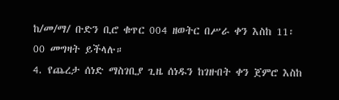ከ/መ/ማ/ ቡድን ቢሮ ቁጥር 004 ዘወትር በሥራ ቀን እስከ 11፡00 መግዛት ይችላሉ።
4. የጨረታ ሰነድ ማስገቢያ ጊዜ ሰነዱን ከገዙበት ቀን ጀምሮ እስከ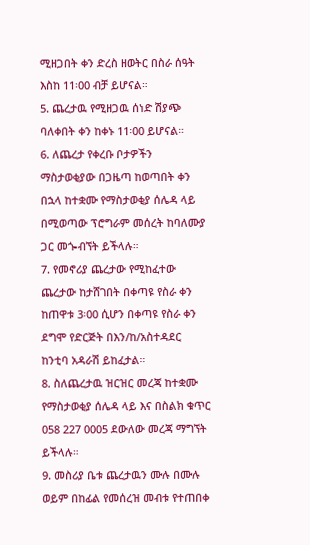ሚዘጋበት ቀን ድረስ ዘወትር በስራ ሰዓት እስከ 11፡00 ብቻ ይሆናል።
5. ጨረታዉ የሚዘጋዉ ሰነድ ሽያጭ ባለቀበት ቀን ከቀኑ 11፡00 ይሆናል።
6. ለጨረታ የቀረቡ ቦታዎችን ማስታወቂያው በጋዜጣ ከወጣበት ቀን በኋላ ከተቋሙ የማስታወቂያ ሰሌዳ ላይ በሚወጣው ፕሮግራም መሰረት ከባለሙያ ጋር መጐብኘት ይችላሉ።
7. የመኖሪያ ጨረታው የሚከፈተው ጨረታው ከታሸገበት በቀጣዩ የስራ ቀን ከጠዋቱ 3፡00 ሲሆን በቀጣዩ የስራ ቀን ደግሞ የድርጅት በእን/ከ/አስተዳደር ከንቲባ አዳራሽ ይከፈታል።
8. ስለጨረታዉ ዝርዝር መረጃ ከተቋሙ የማስታወቂያ ሰሌዳ ላይ እና በስልክ ቁጥር 058 227 0005 ደውለው መረጃ ማግኘት ይችላሉ።
9. መስሪያ ቤቱ ጨረታዉን ሙሉ በሙሉ ወይም በከፊል የመሰረዝ መብቱ የተጠበቀ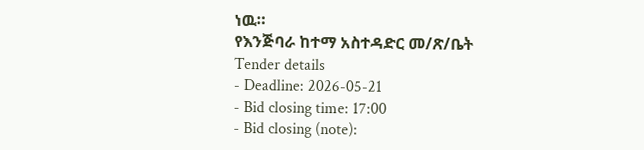ነዉ።
የእንጅባራ ከተማ አስተዳድር መ/ጽ/ቤት
Tender details
- Deadline: 2026-05-21
- Bid closing time: 17:00
- Bid closing (note):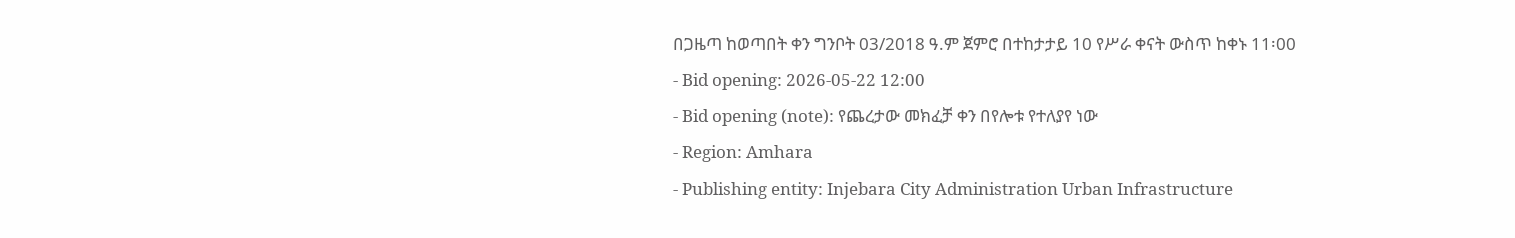በጋዜጣ ከወጣበት ቀን ግንቦት 03/2018 ዓ.ም ጀምሮ በተከታታይ 10 የሥራ ቀናት ውስጥ ከቀኑ 11፡00
- Bid opening: 2026-05-22 12:00
- Bid opening (note): የጨረታው መክፈቻ ቀን በየሎቱ የተለያየ ነው
- Region: Amhara
- Publishing entity: Injebara City Administration Urban Infrastructure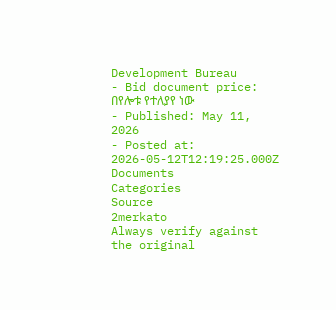Development Bureau
- Bid document price: በየሎቱ የተለያየ ነው
- Published: May 11, 2026
- Posted at: 2026-05-12T12:19:25.000Z
Documents
Categories
Source
2merkato
Always verify against the original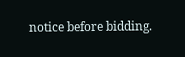notice before bidding.